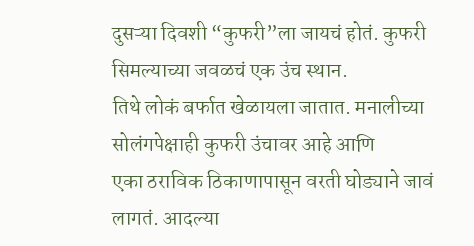दुसऱ्या दिवशी “कुफरी”ला जायचं होतं. कुफरी सिमल्याच्या जवळचं एक उंच स्थान.
तिथे लोकं बर्फात खेळायला जातात. मनालीच्या सोलंगपेक्षाही कुफरी उंचावर आहे आणि
एका ठराविक ठिकाणापासून वरती घोड्याने जावं लागतं. आदल्या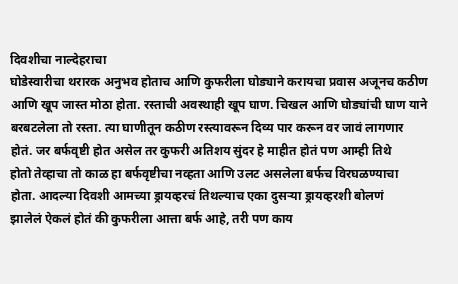दिवशीचा नाल्देहराचा
घोडेस्वारीचा थरारक अनुभव होताच आणि कुफरीला घोड्याने करायचा प्रवास अजूनच कठीण
आणि खूप जास्त मोठा होता. रस्ताची अवस्थाही खूप घाण. चिखल आणि घोड्यांची घाण याने
बरबटलेला तो रस्ता. त्या घाणीतून कठीण रस्त्यावरून दिव्य पार करून वर जावं लागणार
होतं. जर बर्फवृष्टी होत असेल तर कुफरी अतिशय सुंदर हे माहीत होतं पण आम्ही तिथे
होतो तेव्हाचा तो काळ हा बर्फवृष्टीचा नव्हता आणि उलट असलेला बर्फच विरघळण्याचा
होता. आदल्या दिवशी आमच्या ड्रायव्हरचं तिथल्याच एका दुसऱ्या ड्रायव्हरशी बोलणं
झालेलं ऐकलं होतं की कुफरीला आत्ता बर्फ आहे, तरी पण काय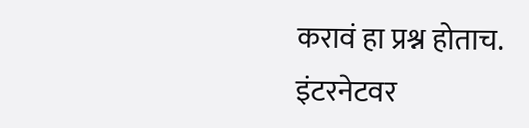करावं हा प्रश्न होताच.
इंटरनेटवर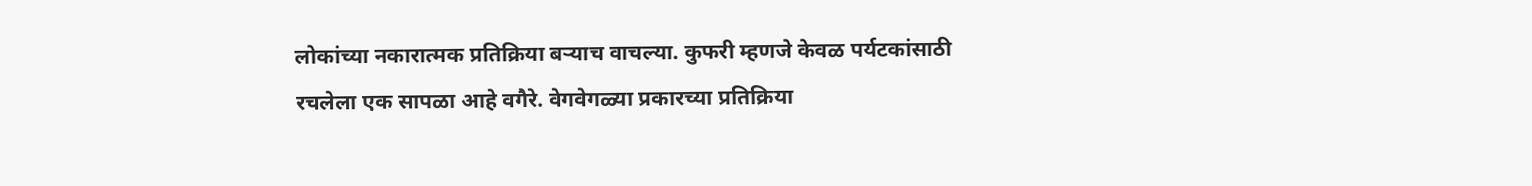लोकांच्या नकारात्मक प्रतिक्रिया बऱ्याच वाचल्या. कुफरी म्हणजे केवळ पर्यटकांसाठी
रचलेला एक सापळा आहे वगैरे. वेगवेगळ्या प्रकारच्या प्रतिक्रिया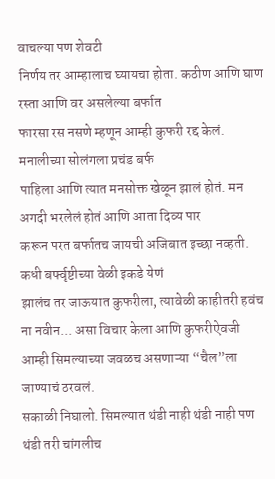वाचल्या पण शेवटी
निर्णय तर आम्हालाच घ्यायचा होता. कठीण आणि घाण रस्ता आणि वर असलेल्या बर्फात
फारसा रस नसणे म्हणून आम्ही कुफरी रद्द केलं. मनालीच्या सोलंगला प्रचंड बर्फ
पाहिला आणि त्यात मनसोक्त खेळून झालं होतं. मन अगदी भरलेलं होतं आणि आता दिव्य पार
करून परत बर्फातच जायची अजिबात इच्छा नव्हती. कधी बर्फ्वृष्टीच्या वेळी इकडे येणं
झालंच तर जाऊयात कुफरीला, त्यावेळी काहीतरी हवंच ना नवीन... असा विचार केला आणि कुफरीऐवजी
आम्ही सिमल्याच्या जवळच असणाऱ्या “चैल”ला जाण्याचं ठरवलं.
सकाळी निघालो. सिमल्यात थंडी नाही थंडी नाही पण थंडी तरी चांगलीच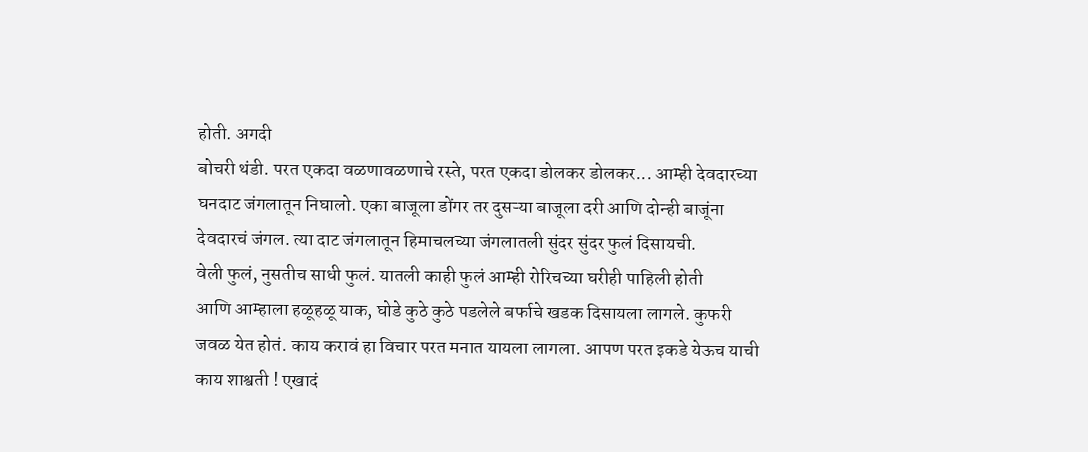होती. अगदी
बोचरी थंडी. परत एकदा वळणावळणाचे रस्ते, परत एकदा डोलकर डोलकर... आम्ही देवदारच्या
घनदाट जंगलातून निघालो. एका बाजूला डोंगर तर दुसऱ्या बाजूला दरी आणि दोन्ही बाजूंना
देवदारचं जंगल. त्या दाट जंगलातून हिमाचलच्या जंगलातली सुंदर सुंदर फुलं दिसायची.
वेली फुलं, नुसतीच साधी फुलं. यातली काही फुलं आम्ही रोरिचच्या घरीही पाहिली होती
आणि आम्हाला हळूहळू याक, घोडे कुठे कुठे पडलेले बर्फाचे खडक दिसायला लागले. कुफरी
जवळ येत होतं. काय करावं हा विचार परत मनात यायला लागला. आपण परत इकडे येऊच याची
काय शाश्वती ! एखादं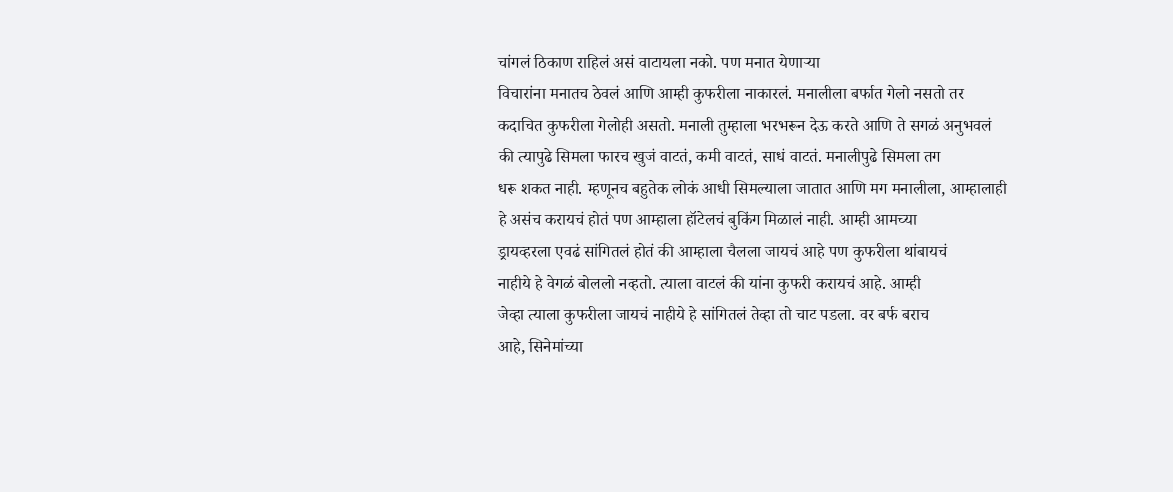चांगलं ठिकाण राहिलं असं वाटायला नको. पण मनात येणाऱ्या
विचारांना मनातच ठेवलं आणि आम्ही कुफरीला नाकारलं. मनालीला बर्फात गेलो नसतो तर
कदाचित कुफरीला गेलोही असतो. मनाली तुम्हाला भरभरून देऊ करते आणि ते सगळं अनुभवलं
की त्यापुढे सिमला फारच खुजं वाटतं, कमी वाटतं, साधं वाटतं. मनालीपुढे सिमला तग
धरू शकत नाही. म्हणूनच बहुतेक लोकं आधी सिमल्याला जातात आणि मग मनालीला, आम्हालाही
हे असंच करायचं होतं पण आम्हाला हॉटेलचं बुकिंग मिळालं नाही. आम्ही आमच्या
ड्रायव्हरला एवढं सांगितलं होतं की आम्हाला चैलला जायचं आहे पण कुफरीला थांबायचं
नाहीये हे वेगळं बोललो नव्हतो. त्याला वाटलं की यांना कुफरी करायचं आहे. आम्ही
जेव्हा त्याला कुफरीला जायचं नाहीये हे सांगितलं तेव्हा तो चाट पडला. वर बर्फ बराच
आहे, सिनेमांच्या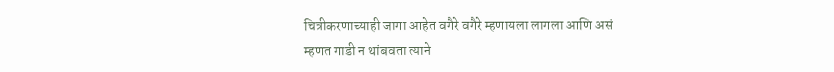चित्रीकरणाच्याही जागा आहेत वगैरे वगैरे म्हणायला लागला आणि असं
म्हणत गाडी न थांबवता त्याने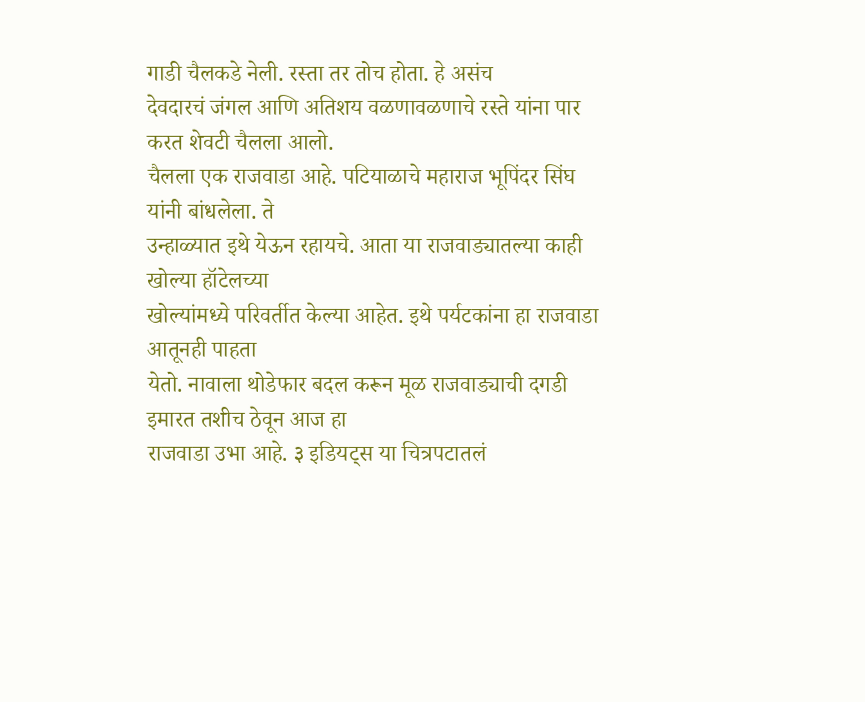गाडी चैलकडे नेली. रस्ता तर तोच होता. हे असंच
देवदारचं जंगल आणि अतिशय वळणावळणाचे रस्ते यांना पार करत शेवटी चैलला आलो.
चैलला एक राजवाडा आहे. पटियाळाचे महाराज भूपिंदर सिंघ यांनी बांधलेला. ते
उन्हाळ्यात इथे येऊन रहायचे. आता या राजवाड्यातल्या काही खोल्या हॉटेलच्या
खोल्यांमध्ये परिवर्तीत केल्या आहेत. इथे पर्यटकांना हा राजवाडा आतूनही पाहता
येतो. नावाला थोडेफार बदल करून मूळ राजवाड्याची दगडी इमारत तशीच ठेवून आज हा
राजवाडा उभा आहे. ३ इडियट्स या चित्रपटातलं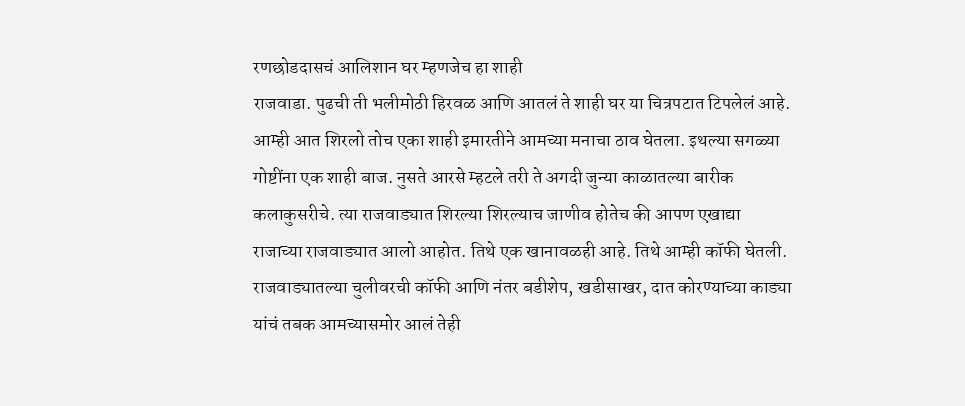रणछोडदासचं आलिशान घर म्हणजेच हा शाही
राजवाडा. पुढची ती भलीमोठी हिरवळ आणि आतलं ते शाही घर या चित्रपटात टिपलेलं आहे.
आम्ही आत शिरलो तोच एका शाही इमारतीने आमच्या मनाचा ठाव घेतला. इथल्या सगळ्या
गोष्टींना एक शाही बाज. नुसते आरसे म्हटले तरी ते अगदी जुन्या काळातल्या बारीक
कलाकुसरीचे. त्या राजवाड्यात शिरल्या शिरल्याच जाणीव होतेच की आपण एखाद्या
राजाच्या राजवाड्यात आलो आहोत. तिथे एक खानावळही आहे. तिथे आम्ही कॉफी घेतली.
राजवाड्यातल्या चुलीवरची कॉफी आणि नंतर बडीशेप, खडीसाखर, दात कोरण्याच्या काड्या
यांचं तबक आमच्यासमोर आलं तेही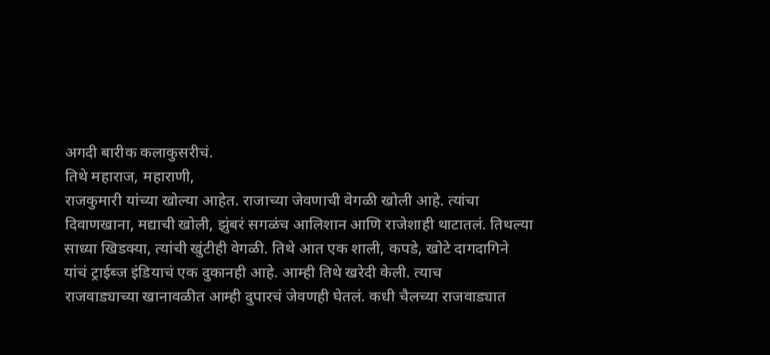अगदी बारीक कलाकुसरीचं.
तिथे महाराज, महाराणी,
राजकुमारी यांच्या खोल्या आहेत. राजाच्या जेवणाची वेगळी खोली आहे. त्यांचा
दिवाणखाना, मद्याची खोली, झुंबरं सगळंच आलिशान आणि राजेशाही थाटातलं. तिथल्या
साध्या खिडक्या, त्यांची खुंटीही वेगळी. तिथे आत एक शाली, कपडे, खोटे दागदागिने
यांचं ट्राईब्ज इंडियाचं एक दुकानही आहे. आम्ही तिथे खरेदी केली. त्याच
राजवाड्याच्या खानावळीत आम्ही दुपारचं जेवणही घेतलं. कधी चैलच्या राजवाड्यात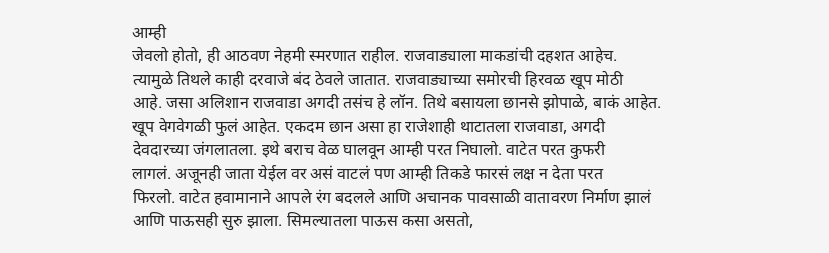आम्ही
जेवलो होतो, ही आठवण नेहमी स्मरणात राहील. राजवाड्याला माकडांची दहशत आहेच.
त्यामुळे तिथले काही दरवाजे बंद ठेवले जातात. राजवाड्याच्या समोरची हिरवळ खूप मोठी
आहे. जसा अलिशान राजवाडा अगदी तसंच हे लॉन. तिथे बसायला छानसे झोपाळे, बाकं आहेत.
खूप वेगवेगळी फुलं आहेत. एकदम छान असा हा राजेशाही थाटातला राजवाडा, अगदी
देवदारच्या जंगलातला. इथे बराच वेळ घालवून आम्ही परत निघालो. वाटेत परत कुफरी
लागलं. अजूनही जाता येईल वर असं वाटलं पण आम्ही तिकडे फारसं लक्ष न देता परत
फिरलो. वाटेत हवामानाने आपले रंग बदलले आणि अचानक पावसाळी वातावरण निर्माण झालं
आणि पाऊसही सुरु झाला. सिमल्यातला पाऊस कसा असतो,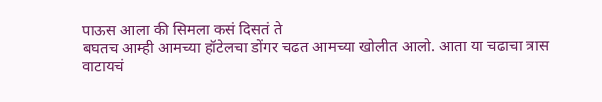पाऊस आला की सिमला कसं दिसतं ते
बघतच आम्ही आमच्या हॉटेलचा डोंगर चढत आमच्या खोलीत आलो. आता या चढाचा त्रास
वाटायचं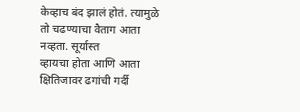केव्हाच बंद झालं होतं. त्यामुळे तो चढण्याचा वैताग आता नव्हता. सूर्यास्त
व्हायचा होता आणि आता क्षितिजावर ढगांची गर्दी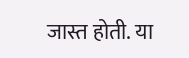जास्त होती. या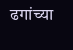ढगांच्या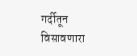गर्दीतून
विसावणारा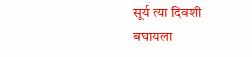सूर्य त्या दिवशी बघायला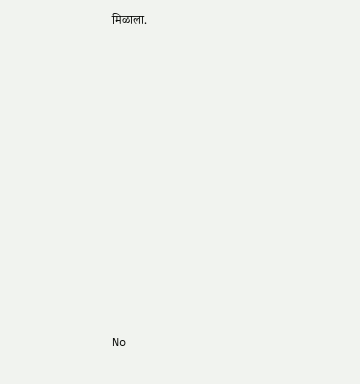मिळाला.












No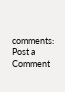comments:
Post a Comment